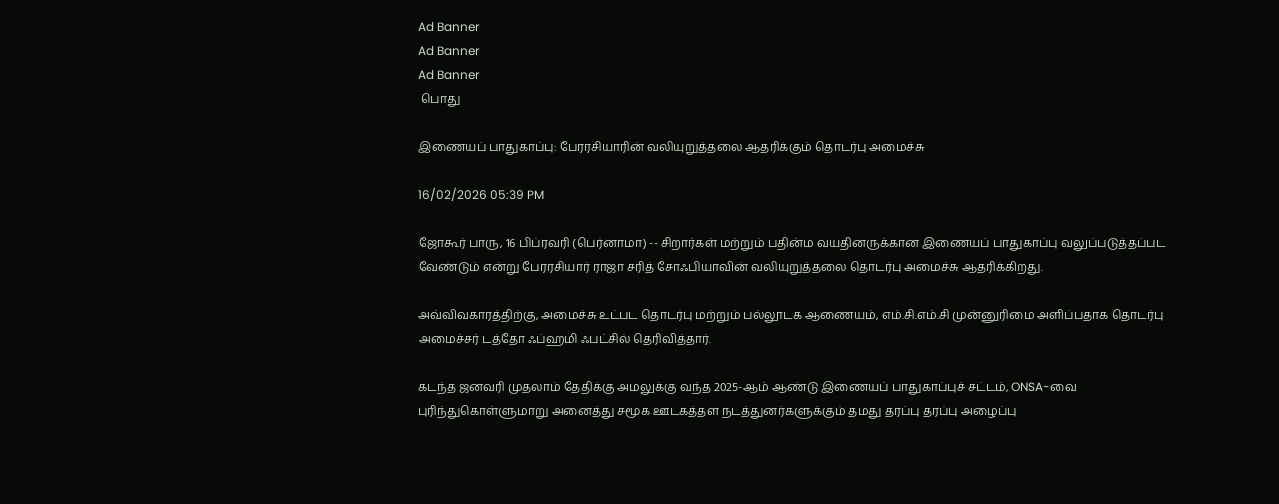Ad Banner
Ad Banner
Ad Banner
 பொது

இணையப் பாதுகாப்பு: பேரரசியாரின் வலியுறுத்தலை ஆதரிக்கும் தொடர்பு அமைச்சு

16/02/2026 05:39 PM

ஜோகூர் பாரு, 16 பிப்ரவரி (பெர்னாமா) -- சிறார்கள் மற்றும் பதின்ம வயதினருக்கான இணையப் பாதுகாப்பு வலுப்படுத்தப்பட வேண்டும் என்று பேரரசியார் ராஜா சரித் சோஃபியாவின் வலியுறுத்தலை தொடர்பு அமைச்சு ஆதரிக்கிறது.

அவ்விவகாரத்திற்கு, அமைச்சு உட்பட தொடர்பு மற்றும் பல்லூடக ஆணையம், எம்.சி.எம்.சி முன்னுரிமை அளிப்பதாக தொடர்பு அமைச்சர் டத்தோ ஃப்ஹமி ஃபட்சில் தெரிவித்தார்.

கடந்த ஜனவரி முதலாம் தேதிக்கு அமலுக்கு வந்த 2025-ஆம் ஆண்டு இணையப் பாதுகாப்புச் சட்டம், ONSA-வை புரிந்துகொள்ளுமாறு அனைத்து சமூக ஊடகத்தள நடத்துனர்களுக்கும் தமது தரப்பு தரப்பு அழைப்பு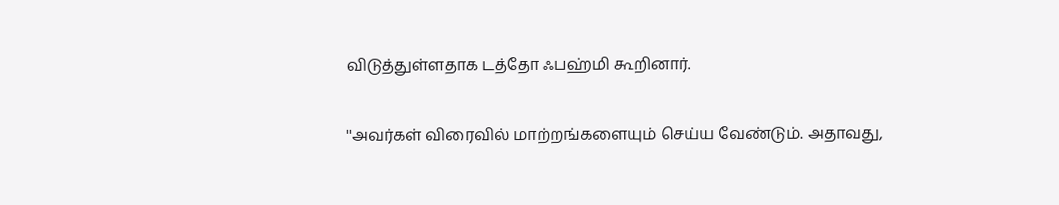விடுத்துள்ளதாக டத்தோ ஃபஹ்மி கூறினார்.

''அவர்கள் விரைவில் மாற்றங்களையும் செய்ய வேண்டும். அதாவது,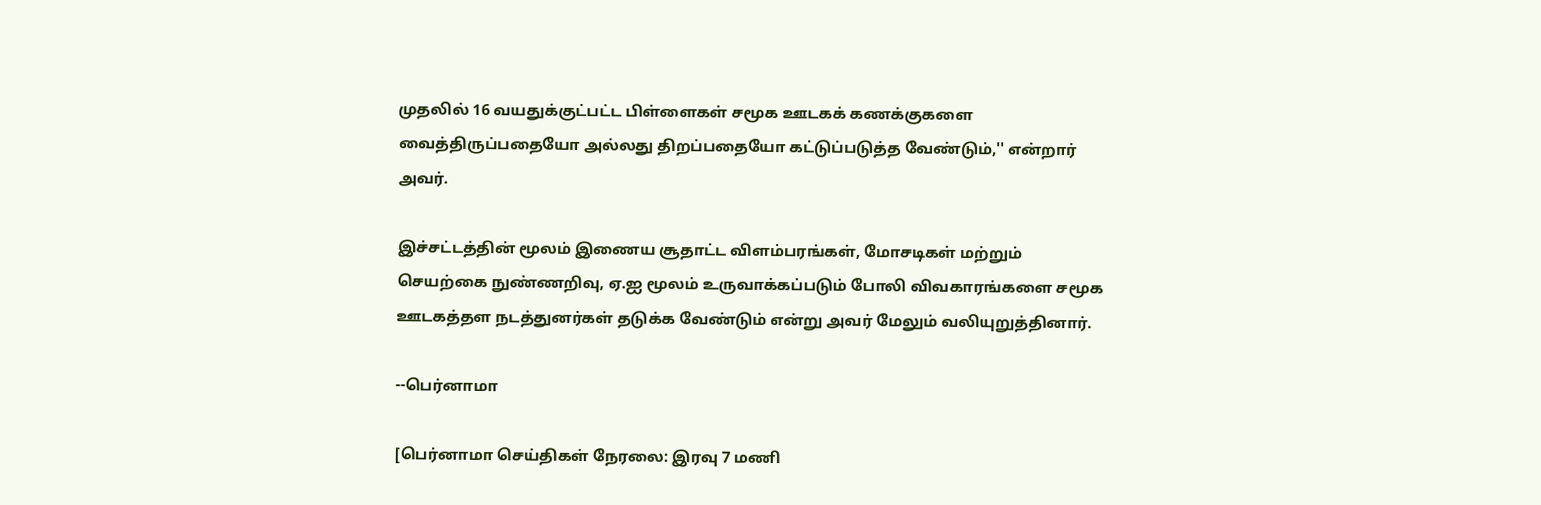முதலில் 16 வயதுக்குட்பட்ட பிள்ளைகள் சமூக ஊடகக் கணக்குகளை வைத்திருப்பதையோ அல்லது திறப்பதையோ கட்டுப்படுத்த வேண்டும்,'' என்றார் அவர்.

இச்சட்டத்தின் மூலம் இணைய சூதாட்ட விளம்பரங்கள், மோசடிகள் மற்றும் செயற்கை நுண்ணறிவு, ஏ.ஐ மூலம் உருவாக்கப்படும் போலி விவகாரங்களை சமூக ஊடகத்தள நடத்துனர்கள் தடுக்க வேண்டும் என்று அவர் மேலும் வலியுறுத்தினார்.

--பெர்னாமா

[பெர்னாமா செய்திகள் நேரலை: இரவு 7 மணி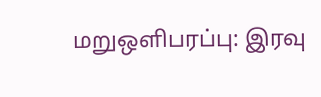மறுஒளிபரப்பு: இரவு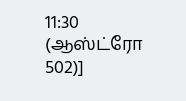11:30 (ஆஸ்ட்ரோ 502)]